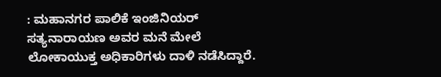: ಮಹಾನಗರ ಪಾಲಿಕೆ ಇಂಜಿನಿಯರ್ ಸತ್ಯನಾರಾಯಣ ಅವರ ಮನೆ ಮೇಲೆ ಲೋಕಾಯುಕ್ತ ಅಧಿಕಾರಿಗಳು ದಾಳಿ ನಡೆಸಿದ್ದಾರೆ.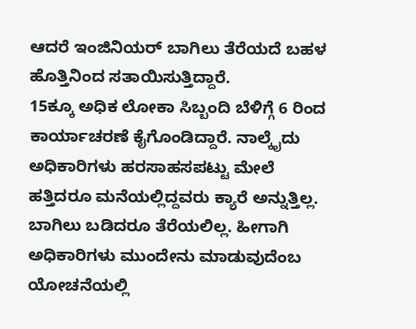ಆದರೆ ಇಂಜಿನಿಯರ್ ಬಾಗಿಲು ತೆರೆಯದೆ ಬಹಳ ಹೊತ್ತಿನಿಂದ ಸತಾಯಿಸುತ್ತಿದ್ದಾರೆ.
15ಕ್ಕೂ ಅಧಿಕ ಲೋಕಾ ಸಿಬ್ಬಂದಿ ಬೆಳಿಗ್ಗೆ 6 ರಿಂದ ಕಾರ್ಯಾಚರಣೆ ಕೈಗೊಂಡಿದ್ದಾರೆ. ನಾಲ್ಕೈದು ಅಧಿಕಾರಿಗಳು ಹರಸಾಹಸಪಟ್ಟು ಮೇಲೆ ಹತ್ತಿದರೂ ಮನೆಯಲ್ಲಿದ್ದವರು ಕ್ಯಾರೆ ಅನ್ನುತ್ತಿಲ್ಲ. ಬಾಗಿಲು ಬಡಿದರೂ ತೆರೆಯಲಿಲ್ಲ. ಹೀಗಾಗಿ ಅಧಿಕಾರಿಗಳು ಮುಂದೇನು ಮಾಡುವುದೆಂಬ ಯೋಚನೆಯಲ್ಲಿ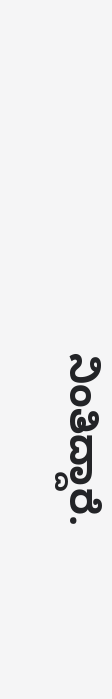ನಿಂತಿದ್ದಾರೆ.